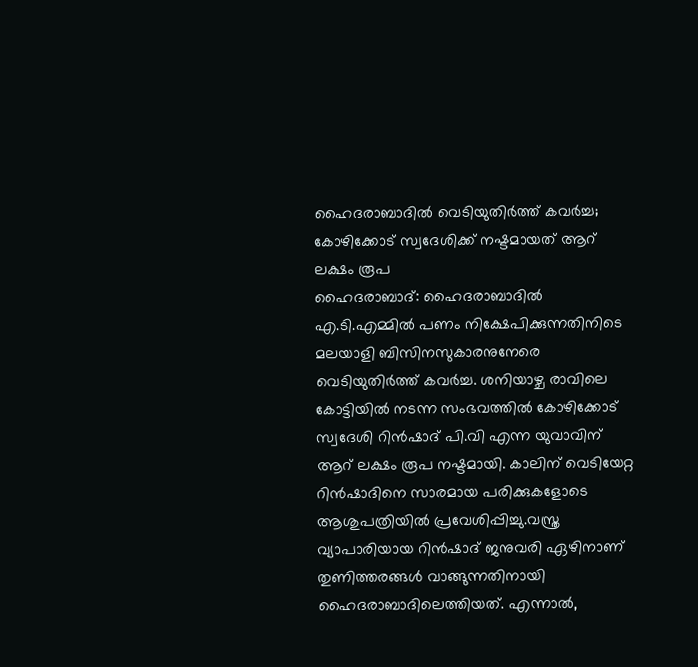ഹൈദരാബാദിൽ വെടിയുതിർത്ത് കവർച്ച; കോഴിക്കോട് സ്വദേശിക്ക് നഷ്ടമായത് ആറ് ലക്ഷം രൂപ
ഹൈദരാബാദ്: ഹൈദരാബാദിൽ എ.ടി.എമ്മിൽ പണം നിക്ഷേപിക്കുന്നതിനിടെ മലയാളി ബിസിനസുകാരനുനേരെ വെടിയുതിർത്ത് കവർച്ച. ശനിയാഴ്ച രാവിലെ കോട്ടിയിൽ നടന്ന സംഭവത്തിൽ കോഴിക്കോട് സ്വദേശി റിൻഷാദ് പി.വി എന്ന യുവാവിന് ആറ് ലക്ഷം രൂപ നഷ്ടമായി. കാലിന് വെടിയേറ്റ റിൻഷാദിനെ സാരമായ പരിക്കുകളോടെ ആശുപത്രിയിൽ പ്രവേശിപ്പിച്ചു.വസ്ത്ര വ്യാപാരിയായ റിൻഷാദ് ജനുവരി ഏഴിനാണ് തുണിത്തരങ്ങൾ വാങ്ങുന്നതിനായി ഹൈദരാബാദിലെത്തിയത്. എന്നാൽ,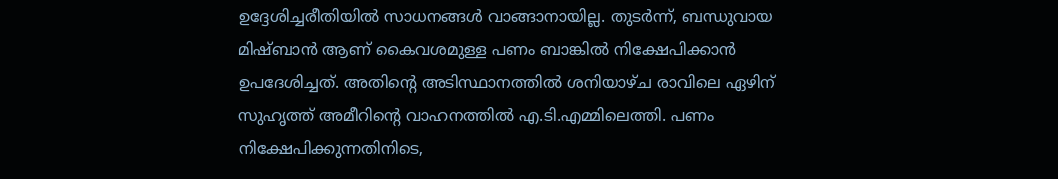ഉദ്ദേശിച്ചരീതിയിൽ സാധനങ്ങൾ വാങ്ങാനായില്ല. തുടർന്ന്, ബന്ധുവായ മിഷ്ബാൻ ആണ് കൈവശമുള്ള പണം ബാങ്കിൽ നിക്ഷേപിക്കാൻ ഉപദേശിച്ചത്. അതിന്റെ അടിസ്ഥാനത്തിൽ ശനിയാഴ്ച രാവിലെ ഏഴിന് സുഹൃത്ത് അമീറിന്റെ വാഹനത്തിൽ എ.ടി.എമ്മിലെത്തി. പണം നിക്ഷേപിക്കുന്നതിനിടെ,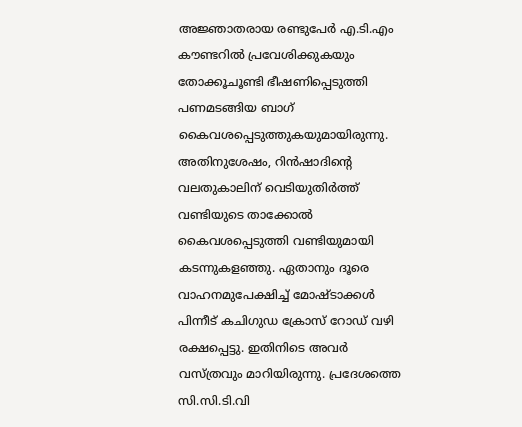അജ്ഞാതരായ രണ്ടുപേർ എ.ടി.എം കൗണ്ടറിൽ പ്രവേശിക്കുകയും തോക്കൂചൂണ്ടി ഭീഷണിപ്പെടുത്തി പണമടങ്ങിയ ബാഗ് കൈവശപ്പെടുത്തുകയുമായിരുന്നു. അതിനുശേഷം, റിൻഷാദിന്റെ വലതുകാലിന് വെടിയുതിർത്ത് വണ്ടിയുടെ താക്കോൽ കൈവശപ്പെടുത്തി വണ്ടിയുമായി കടന്നുകളഞ്ഞു. ഏതാനും ദൂരെ വാഹനമുപേക്ഷിച്ച് മോഷ്ടാക്കൾ പിന്നീട് കചിഗുഡ ക്രോസ് റോഡ് വഴി രക്ഷപ്പെട്ടു. ഇതിനിടെ അവർ വസ്ത്രവും മാറിയിരുന്നു. പ്രദേശത്തെ സി.സി.ടി.വി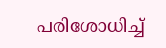പരിശോധിച്ച്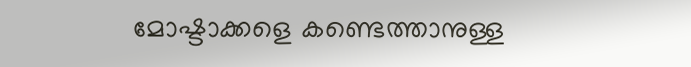മോഷ്ടാക്കളെ കണ്ടെത്താനുള്ള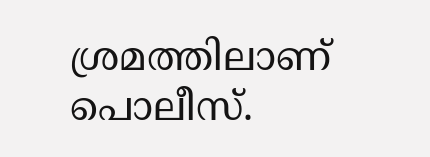ശ്രമത്തിലാണ് പൊലീസ്.